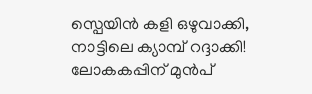സ്പെയിൻ കളി ഒഴുവാക്കി, നാട്ടിലെ ക്യാമ്പ് റദ്ദാക്കി! ലോകകപ്പിന് മുൻപ്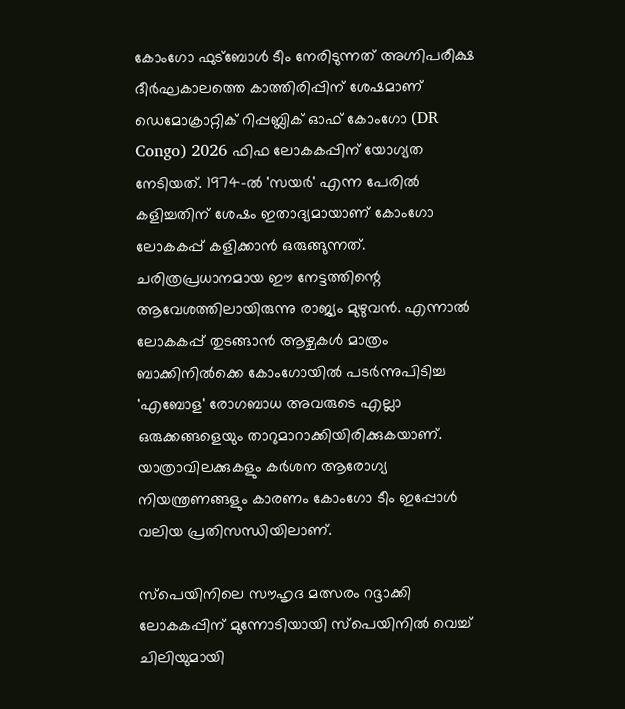കോംഗോ ഫുട്ബോൾ ടീം നേരിടുന്നത് അഗ്നിപരീക്ഷ
ദീർഘകാലത്തെ കാത്തിരിപ്പിന് ശേഷമാണ് ഡെമോക്രാറ്റിക് റിപ്പബ്ലിക് ഓഫ് കോംഗോ (DR Congo) 2026 ഫിഫ ലോകകപ്പിന് യോഗ്യത നേടിയത്. 1974-ൽ 'സയർ' എന്ന പേരിൽ കളിച്ചതിന് ശേഷം ഇതാദ്യമായാണ് കോംഗോ ലോകകപ്പ് കളിക്കാൻ ഒരുങ്ങുന്നത്.
ചരിത്രപ്രധാനമായ ഈ നേട്ടത്തിന്റെ ആവേശത്തിലായിരുന്നു രാജ്യം മുഴുവൻ. എന്നാൽ ലോകകപ്പ് തുടങ്ങാൻ ആഴ്ചകൾ മാത്രം ബാക്കിനിൽക്കെ കോംഗോയിൽ പടർന്നുപിടിച്ച 'എബോള' രോഗബാധ അവരുടെ എല്ലാ ഒരുക്കങ്ങളെയും താറുമാറാക്കിയിരിക്കുകയാണ്. യാത്രാവിലക്കുകളും കർശന ആരോഗ്യ നിയന്ത്രണങ്ങളും കാരണം കോംഗോ ടീം ഇപ്പോൾ വലിയ പ്രതിസന്ധിയിലാണ്.

സ്പെയിനിലെ സൗഹൃദ മത്സരം റദ്ദാക്കി
ലോകകപ്പിന് മുന്നോടിയായി സ്പെയിനിൽ വെച്ച് ചിലിയുമായി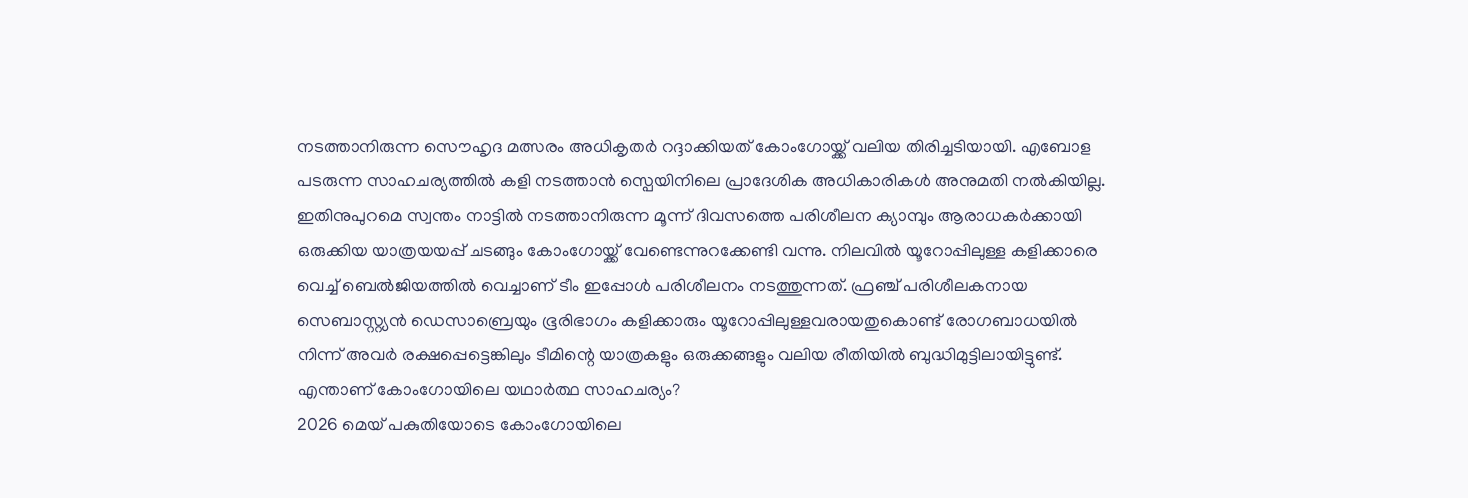നടത്താനിരുന്ന സൌഹൃദ മത്സരം അധികൃതർ റദ്ദാക്കിയത് കോംഗോയ്ക്ക് വലിയ തിരിച്ചടിയായി. എബോള പടരുന്ന സാഹചര്യത്തിൽ കളി നടത്താൻ സ്പെയിനിലെ പ്രാദേശിക അധികാരികൾ അനുമതി നൽകിയില്ല. ഇതിനുപുറമെ സ്വന്തം നാട്ടിൽ നടത്താനിരുന്ന മൂന്ന് ദിവസത്തെ പരിശീലന ക്യാമ്പും ആരാധകർക്കായി ഒരുക്കിയ യാത്രയയപ്പ് ചടങ്ങും കോംഗോയ്ക്ക് വേണ്ടെന്നുറക്കേണ്ടി വന്നു. നിലവിൽ യൂറോപ്പിലുള്ള കളിക്കാരെ വെച്ച് ബെൽജിയത്തിൽ വെച്ചാണ് ടീം ഇപ്പോൾ പരിശീലനം നടത്തുന്നത്. ഫ്രഞ്ച് പരിശീലകനായ സെബാസ്റ്റ്യൻ ഡെസാബ്രെയും ഭൂരിഭാഗം കളിക്കാരും യൂറോപ്പിലുള്ളവരായതുകൊണ്ട് രോഗബാധയിൽ നിന്ന് അവർ രക്ഷപ്പെട്ടെങ്കിലും ടീമിന്റെ യാത്രകളും ഒരുക്കങ്ങളും വലിയ രീതിയിൽ ബുദ്ധിമുട്ടിലായിട്ടുണ്ട്.
എന്താണ് കോംഗോയിലെ യഥാർത്ഥ സാഹചര്യം?
2026 മെയ് പകുതിയോടെ കോംഗോയിലെ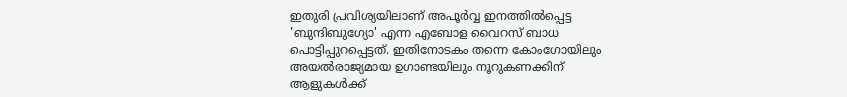ഇതുരി പ്രവിശ്യയിലാണ് അപൂർവ്വ ഇനത്തിൽപ്പെട്ട 'ബുന്ദിബുഗ്യോ' എന്ന എബോള വൈറസ് ബാധ പൊട്ടിപ്പുറപ്പെട്ടത്. ഇതിനോടകം തന്നെ കോംഗോയിലും അയൽരാജ്യമായ ഉഗാണ്ടയിലും നൂറുകണക്കിന് ആളുകൾക്ക്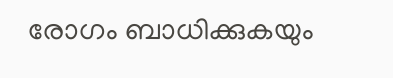രോഗം ബാധിക്കുകയും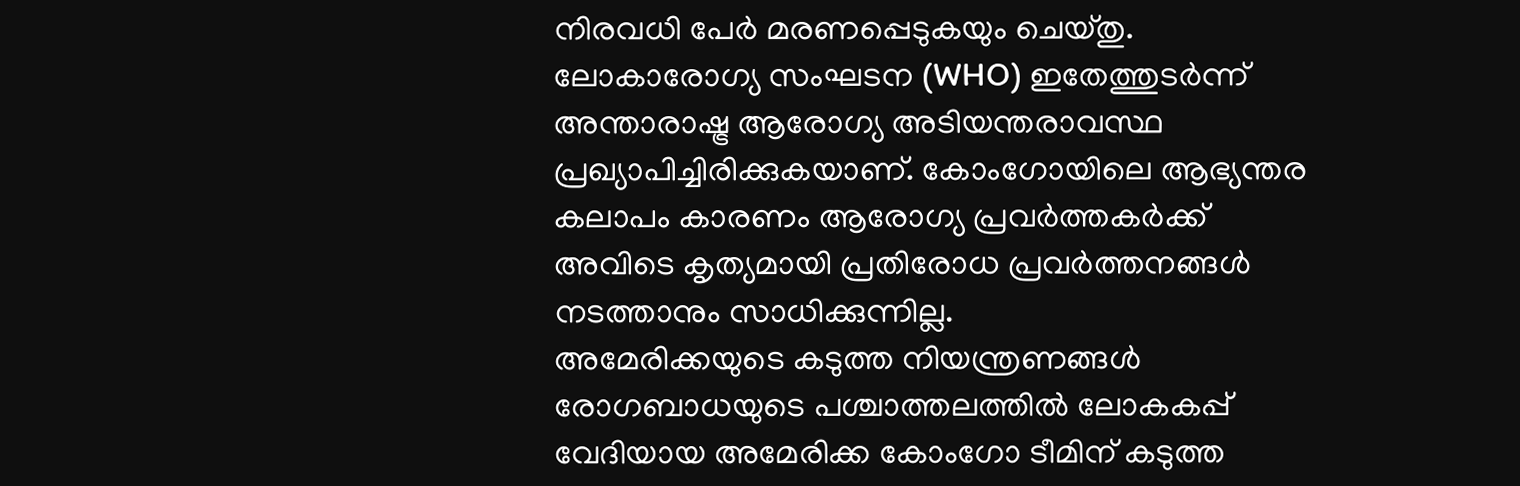നിരവധി പേർ മരണപ്പെടുകയും ചെയ്തു. ലോകാരോഗ്യ സംഘടന (WHO) ഇതേത്തുടർന്ന് അന്താരാഷ്ട്ര ആരോഗ്യ അടിയന്തരാവസ്ഥ പ്രഖ്യാപിച്ചിരിക്കുകയാണ്. കോംഗോയിലെ ആഭ്യന്തര കലാപം കാരണം ആരോഗ്യ പ്രവർത്തകർക്ക് അവിടെ കൃത്യമായി പ്രതിരോധ പ്രവർത്തനങ്ങൾ നടത്താനും സാധിക്കുന്നില്ല.
അമേരിക്കയുടെ കടുത്ത നിയന്ത്രണങ്ങൾ
രോഗബാധയുടെ പശ്ചാത്തലത്തിൽ ലോകകപ്പ് വേദിയായ അമേരിക്ക കോംഗോ ടീമിന് കടുത്ത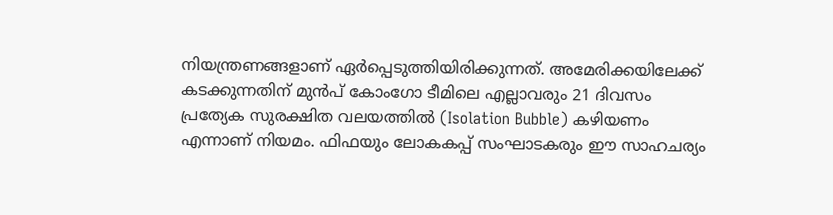നിയന്ത്രണങ്ങളാണ് ഏർപ്പെടുത്തിയിരിക്കുന്നത്. അമേരിക്കയിലേക്ക് കടക്കുന്നതിന് മുൻപ് കോംഗോ ടീമിലെ എല്ലാവരും 21 ദിവസം പ്രത്യേക സുരക്ഷിത വലയത്തിൽ (Isolation Bubble) കഴിയണം എന്നാണ് നിയമം. ഫിഫയും ലോകകപ്പ് സംഘാടകരും ഈ സാഹചര്യം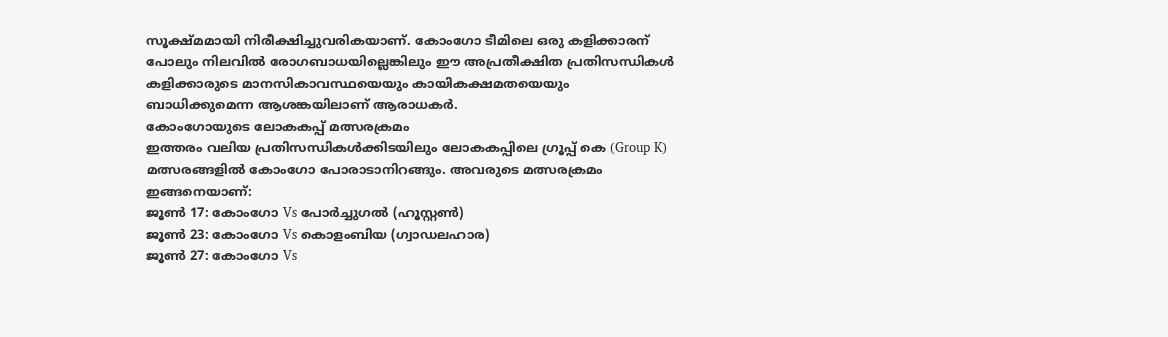സൂക്ഷ്മമായി നിരീക്ഷിച്ചുവരികയാണ്. കോംഗോ ടീമിലെ ഒരു കളിക്കാരന് പോലും നിലവിൽ രോഗബാധയില്ലെങ്കിലും ഈ അപ്രതീക്ഷിത പ്രതിസന്ധികൾ കളിക്കാരുടെ മാനസികാവസ്ഥയെയും കായികക്ഷമതയെയും ബാധിക്കുമെന്ന ആശങ്കയിലാണ് ആരാധകർ.
കോംഗോയുടെ ലോകകപ്പ് മത്സരക്രമം
ഇത്തരം വലിയ പ്രതിസന്ധികൾക്കിടയിലും ലോകകപ്പിലെ ഗ്രൂപ്പ് കെ (Group K) മത്സരങ്ങളിൽ കോംഗോ പോരാടാനിറങ്ങും. അവരുടെ മത്സരക്രമം ഇങ്ങനെയാണ്:
ജൂൺ 17: കോംഗോ Vs പോർച്ചുഗൽ (ഹൂസ്റ്റൺ)
ജൂൺ 23: കോംഗോ Vs കൊളംബിയ (ഗ്വാഡലഹാര)
ജൂൺ 27: കോംഗോ Vs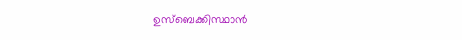ഉസ്ബെക്കിസ്ഥാൻ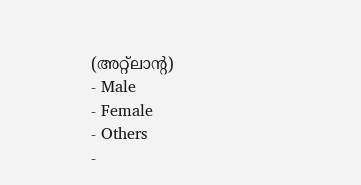(അറ്റ്ലാന്റ)
- Male
- Female
- Others
-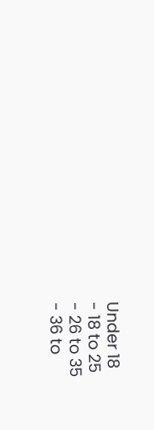Under 18
- 18 to 25
- 26 to 35
- 36 to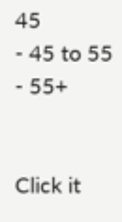45
- 45 to 55
- 55+


Click it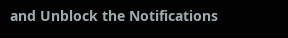and Unblock the Notifications